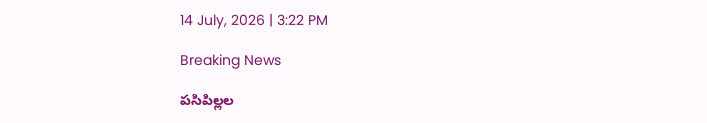14 July, 2026 | 3:22 PM

Breaking News

పసిపిల్లల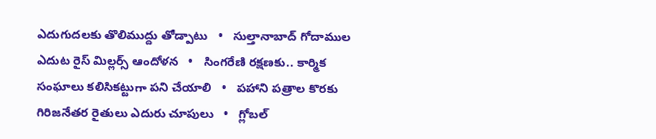ఎదుగుదలకు తొలిముద్దు తోడ్పాటు   •   సుల్తానాబాద్ గోదాముల ఎదుట రైస్ మిల్లర్స్ ఆందోళన   •   సింగరేణి రక్షణకు.. కార్మిక సంఘాలు కలిసికట్టుగా పని చేయాలి   •   పహాని పత్రాల కొరకు గిరిజనేతర రైతులు ఎదురు చూపులు   •   గ్లోబల్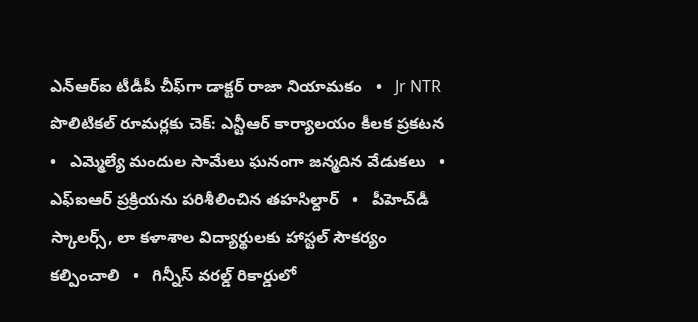ఎన్‌ఆర్‌ఐ టీడీపీ చీఫ్‌గా డాక్టర్ రాజా నియామకం   •   Jr NTR పొలిటికల్ రూమర్లకు చెక్: ఎన్టీఆర్‌ కార్యాలయం కీలక ప్రకటన   •   ఎమ్మెల్యే మందుల సామేలు ఘనంగా జన్మదిన వేడుకలు   •   ఎఫ్ఐఆర్ ప్రక్రియను పరిశీలించిన తహసిల్దార్   •   పీహెచ్‌డీ స్కాలర్స్, లా కళాశాల విద్యార్థులకు హాస్టల్ సౌకర్యం కల్పించాలి   •   గిన్నీస్ వరల్డ్ రికార్డులో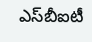ఎస్‌బీఐటీ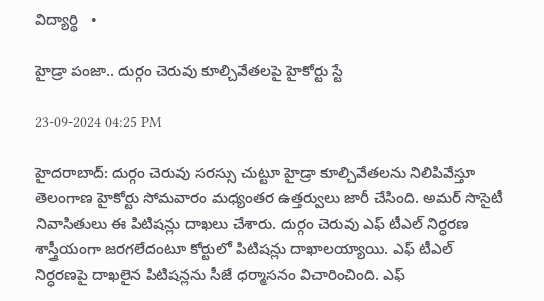విద్యార్థి   •

హైడ్రా పంజా.. దుర్గం చెరువు కూల్చివేతలపై హైకోర్టు స్టే

23-09-2024 04:25 PM

హైదరాబాద్: దుర్గం చెరువు సరస్సు చుట్టూ హైడ్రా కూల్చివేతలను నిలిపివేస్తూ తెలంగాణ హైకోర్టు సోమవారం మధ్యంతర ఉత్తర్వులు జారీ చేసింది. అమర్ సొసైటీ నివాసితులు ఈ పిటిషన్లు దాఖలు చేశారు. దుర్గం చెరువు ఎఫ్ టీఎల్ నిర్ధరణ శాస్త్రీయంగా జరగలేదంటూ కోర్టులో పిటిషన్లు దాఖాలయ్యాయి. ఎఫ్ టీఎల్ నిర్ధరణపై దాఖలైన పిటిషన్లను సీజే ధర్మాసనం విచారించింది. ఎఫ్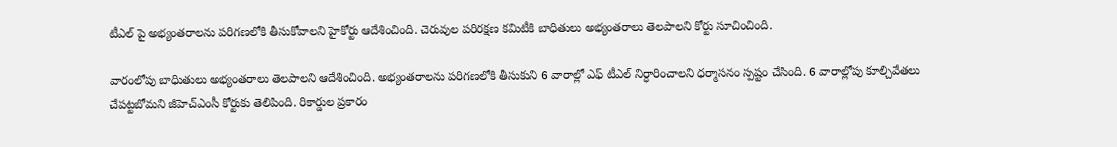టీఎల్ పై అభ్యంతరాలను పరిగణలోకి తీసుకోవాలని హైకోర్టు ఆదేశించింది. చెరువుల పరిరక్షణ కమిటీకి బాధితులు అభ్యంతరాలు తెలపాలని కోర్టు సూచించింది.

వారంలోపు బాధిుతులు అభ్యంతరాలు తెలపాలని ఆదేశించింది. అభ్యంతరాలను పరిగణలోకి తీసుకుని 6 వారాల్లో ఎఫ్ టీఎల్ నిర్ధారించాలని ధర్మాసనం స్పష్టం చేసింది. 6 వారాల్లోపు కూల్చివేతలు చేపట్టబోమని జీహెచ్ఎంసీ కోర్టుకు తెలిపింది. రికార్డుల ప్రకారం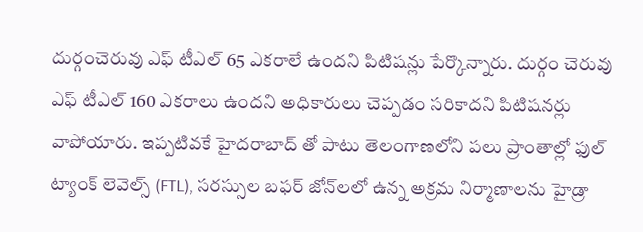దుర్గంచెరువు ఎఫ్ టీఎల్ 65 ఎకరాలే ఉందని పిటిషన్లు పేర్కొన్నారు. దుర్గం చెరువు ఎఫ్ టీఎల్ 160 ఎకరాలు ఉందని అధికారులు చెప్పడం సరికాదని పిటిషనర్లు వాపోయారు. ఇప్పటివకే హైదరాబాద్ తో పాటు తెలంగాణలోని పలు ప్రాంతాల్లో ఫుల్ ట్యాంక్ లెవెల్స్ (FTL), సరస్సుల బఫర్ జోన్‌లలో ఉన్న అక్రమ నిర్మాణాలను హైడ్రా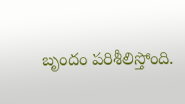బృందం పరిశీలిస్తోంది.